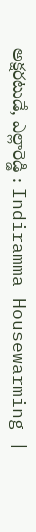అక్షరటుడే, ఎల్లారెడ్డి : Indiramma Housewarming |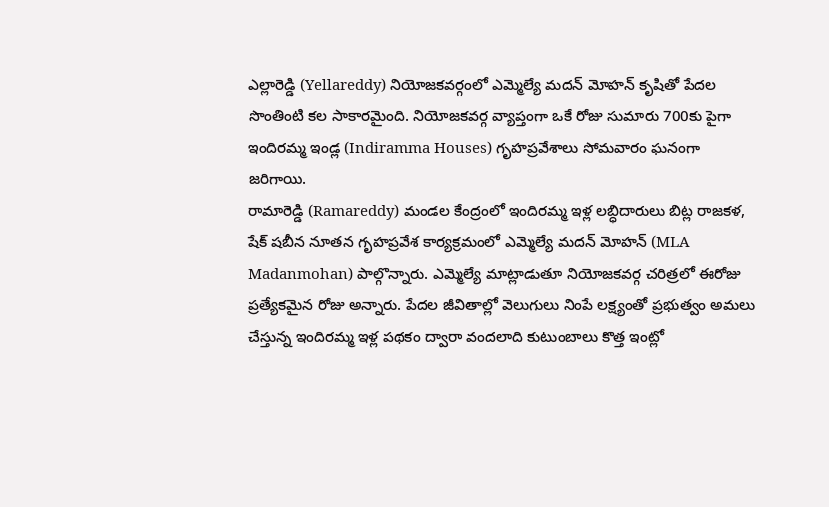ఎల్లారెడ్డి (Yellareddy) నియోజకవర్గంలో ఎమ్మెల్యే మదన్ మోహన్ కృషితో పేదల సొంతింటి కల సాకారమైంది. నియోజకవర్గ వ్యాప్తంగా ఒకే రోజు సుమారు 700కు పైగా ఇందిరమ్మ ఇండ్ల (Indiramma Houses) గృహప్రవేశాలు సోమవారం ఘనంగా జరిగాయి.
రామారెడ్డి (Ramareddy) మండల కేంద్రంలో ఇందిరమ్మ ఇళ్ల లబ్ధిదారులు బిట్ల రాజకళ, షేక్ షబీన నూతన గృహప్రవేశ కార్యక్రమంలో ఎమ్మెల్యే మదన్ మోహన్ (MLA Madanmohan) పాల్గొన్నారు. ఎమ్మెల్యే మాట్లాడుతూ నియోజకవర్గ చరిత్రలో ఈరోజు ప్రత్యేకమైన రోజు అన్నారు. పేదల జీవితాల్లో వెలుగులు నింపే లక్ష్యంతో ప్రభుత్వం అమలు చేస్తున్న ఇందిరమ్మ ఇళ్ల పథకం ద్వారా వందలాది కుటుంబాలు కొత్త ఇంట్లో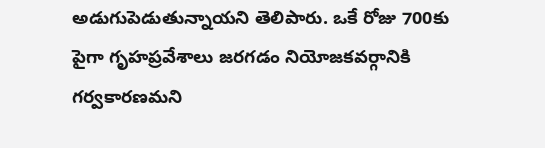అడుగుపెడుతున్నాయని తెలిపారు. ఒకే రోజు 700కు పైగా గృహప్రవేశాలు జరగడం నియోజకవర్గానికి గర్వకారణమని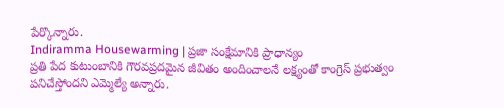పేర్కొన్నారు.
Indiramma Housewarming | ప్రజా సంక్షేమానికి ప్రాధాన్యం
ప్రతి పేద కుటుంబానికి గౌరవప్రదమైన జీవితం అందించాలనే లక్ష్యంతో కాంగ్రెస్ ప్రభుత్వం పనిచేస్తోందని ఎమ్మెల్యే అన్నారు.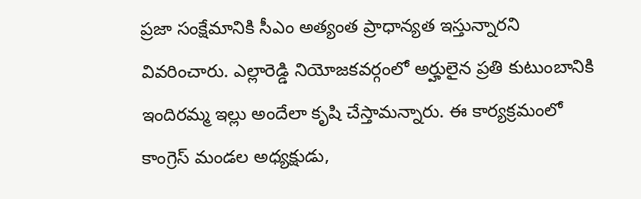ప్రజా సంక్షేమానికి సీఎం అత్యంత ప్రాధాన్యత ఇస్తున్నారని వివరించారు. ఎల్లారెడ్డి నియోజకవర్గంలో అర్హులైన ప్రతి కుటుంబానికి ఇందిరమ్మ ఇల్లు అందేలా కృషి చేస్తామన్నారు. ఈ కార్యక్రమంలో కాంగ్రెస్ మండల అధ్యక్షుడు,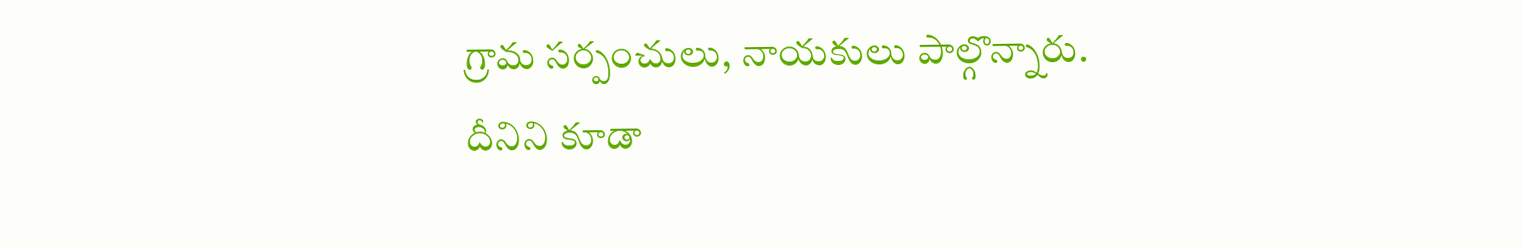గ్రామ సర్పంచులు, నాయకులు పాల్గొన్నారు.
దీనిని కూడా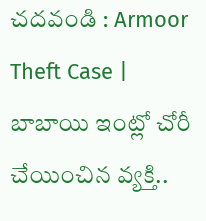చదవండి : Armoor Theft Case | బాబాయి ఇంట్లో చోరీ చేయించిన వ్యక్తి..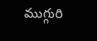ముగ్గురి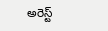అరెస్ట్